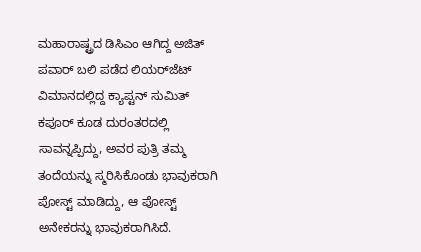ಮಹಾರಾಷ್ಟ್ರದ ಡಿಸಿಎಂ ಆಗಿದ್ದ ಅಜಿತ್ ಪವಾರ್ ಬಲಿ ಪಡೆದ ಲಿಯರ್‌ಜೆಟ್ ವಿಮಾನದಲ್ಲಿದ್ದ ಕ್ಯಾಪ್ಟನ್ ಸುಮಿತ್ ಕಪೂರ್ ಕೂಡ ದುರಂತರದಲ್ಲಿ ಸಾವನ್ನಪ್ಪಿದ್ದು, ಅವರ ಪುತ್ರಿ ತಮ್ಮ ತಂದೆಯನ್ನು ಸ್ಮರಿಸಿಕೊಂಡು ಭಾವುಕರಾಗಿ ಪೋಸ್ಟ್ ಮಾಡಿದ್ದು, ಆ ಪೋಸ್ಟ್‌ ಅನೇಕರನ್ನು ಭಾವುಕರಾಗಿಸಿದೆ.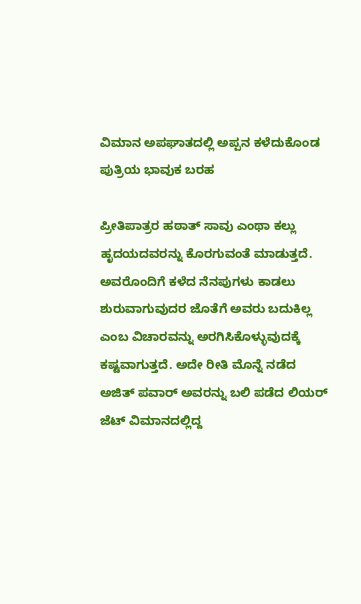ವಿಮಾನ ಅಪಘಾತದಲ್ಲಿ ಅಪ್ಪನ ಕಳೆದುಕೊಂಡ ಪುತ್ರಿಯ ಭಾವುಕ ಬರಹ

ಪ್ರೀತಿಪಾತ್ರರ ಹಠಾತ್ ಸಾವು ಎಂಥಾ ಕಲ್ಲು ಹೃದಯದವರನ್ನು ಕೊರಗುವಂತೆ ಮಾಡುತ್ತದೆ. ಅವರೊಂದಿಗೆ ಕಳೆದ ನೆನಪುಗಳು ಕಾಡಲು ಶುರುವಾಗುವುದರ ಜೊತೆಗೆ ಅವರು ಬದುಕಿಲ್ಲ ಎಂಬ ವಿಚಾರವನ್ನು ಅರಗಿಸಿಕೊಳ್ಳುವುದಕ್ಕೆ ಕಷ್ಟವಾಗುತ್ತದೆ. ಅದೇ ರೀತಿ ಮೊನ್ನೆ ನಡೆದ ಅಜಿತ್ ಪವಾರ್ ಅವರನ್ನು ಬಲಿ ಪಡೆದ ಲಿಯರ್ ಜೆಟ್ ವಿಮಾನದಲ್ಲಿದ್ದ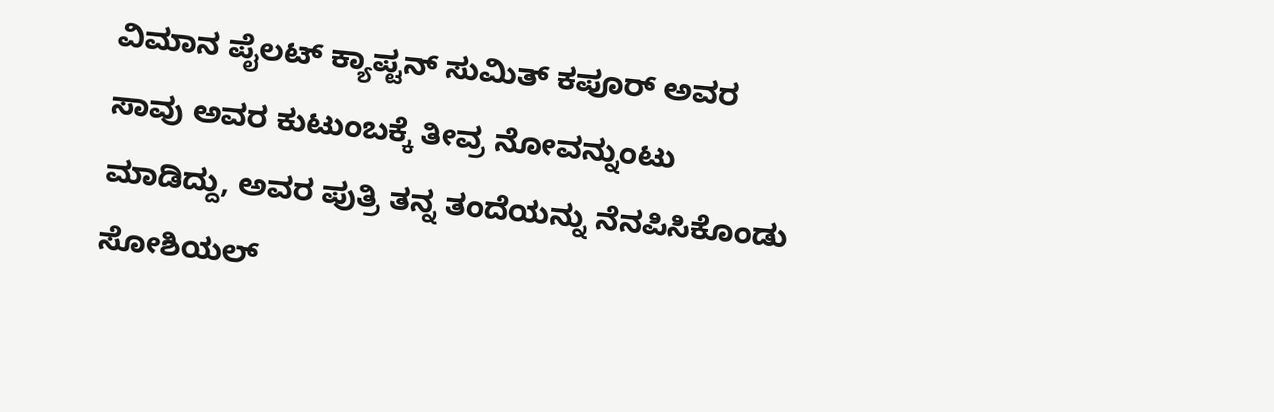ವಿಮಾನ ಪೈಲಟ್ ಕ್ಯಾಪ್ಟನ್ ಸುಮಿತ್ ಕಪೂರ್‌ ಅವರ ಸಾವು ಅವರ ಕುಟುಂಬಕ್ಕೆ ತೀವ್ರ ನೋವನ್ನುಂಟು ಮಾಡಿದ್ದು, ಅವರ ಪುತ್ರಿ ತನ್ನ ತಂದೆಯನ್ನು ನೆನಪಿಸಿಕೊಂಡು ಸೋಶಿಯಲ್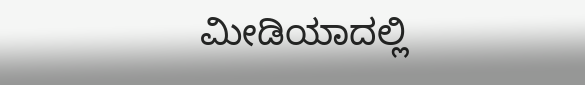ಮೀಡಿಯಾದಲ್ಲಿ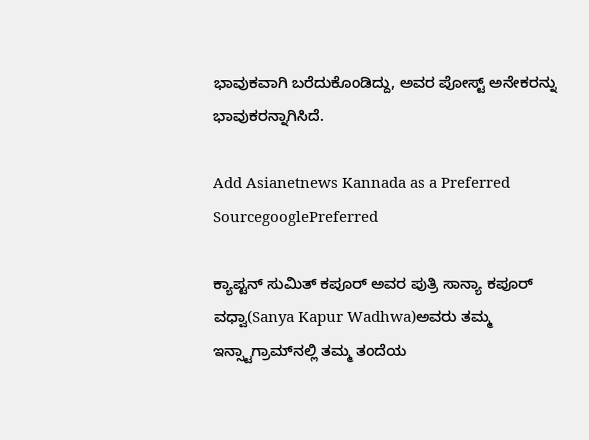ಭಾವುಕವಾಗಿ ಬರೆದುಕೊಂಡಿದ್ದು, ಅವರ ಪೋಸ್ಟ್ ಅನೇಕರನ್ನು ಭಾವುಕರನ್ನಾಗಿಸಿದೆ.

Add Asianetnews Kannada as a Preferred SourcegooglePreferred

ಕ್ಯಾಪ್ಟನ್ ಸುಮಿತ್ ಕಪೂರ್ ಅವರ ಪುತ್ರಿ ಸಾನ್ಯಾ ಕಪೂರ್ ವಧ್ವಾ(Sanya Kapur Wadhwa)ಅವರು ತಮ್ಮ ಇನ್ಸ್ಟಾಗ್ರಾಮ್‌ನಲ್ಲಿ ತಮ್ಮ ತಂದೆಯ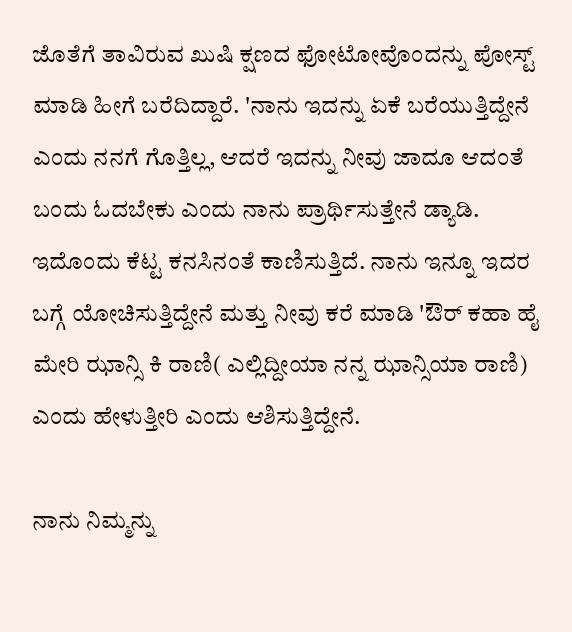ಜೊತೆಗೆ ತಾವಿರುವ ಖುಷಿ ಕ್ಷಣದ ಫೋಟೋವೊಂದನ್ನು ಪೋಸ್ಟ್ ಮಾಡಿ ಹೀಗೆ ಬರೆದಿದ್ದಾರೆ. 'ನಾನು ಇದನ್ನು ಏಕೆ ಬರೆಯುತ್ತಿದ್ದೇನೆ ಎಂದು ನನಗೆ ಗೊತ್ತಿಲ್ಲ, ಆದರೆ ಇದನ್ನು ನೀವು ಜಾದೂ ಆದಂತೆ ಬಂದು ಓದಬೇಕು ಎಂದು ನಾನು ಪ್ರಾರ್ಥಿಸುತ್ತೇನೆ ಡ್ಯಾಡಿ. ಇದೊಂದು ಕೆಟ್ಟ ಕನಸಿನಂತೆ ಕಾಣಿಸುತ್ತಿದೆ. ನಾನು ಇನ್ನೂ ಇದರ ಬಗ್ಗೆ ಯೋಚಿಸುತ್ತಿದ್ದೇನೆ ಮತ್ತು ನೀವು ಕರೆ ಮಾಡಿ 'ಔರ್ ಕಹಾ ಹೈ ಮೇರಿ ಝಾನ್ಸಿ ಕಿ ರಾಣಿ( ಎಲ್ಲಿದ್ದೀಯಾ ನನ್ನ ಝಾನ್ಸಿಯಾ ರಾಣಿ) ಎಂದು ಹೇಳುತ್ತೀರಿ ಎಂದು ಆಶಿಸುತ್ತಿದ್ದೇನೆ.

ನಾನು ನಿಮ್ಮನ್ನು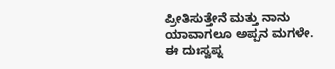ಪ್ರೀತಿಸುತ್ತೇನೆ ಮತ್ತು ನಾನು ಯಾವಾಗಲೂ ಅಪ್ಪನ ಮಗಳೇ. ಈ ದುಃಸ್ವಪ್ನ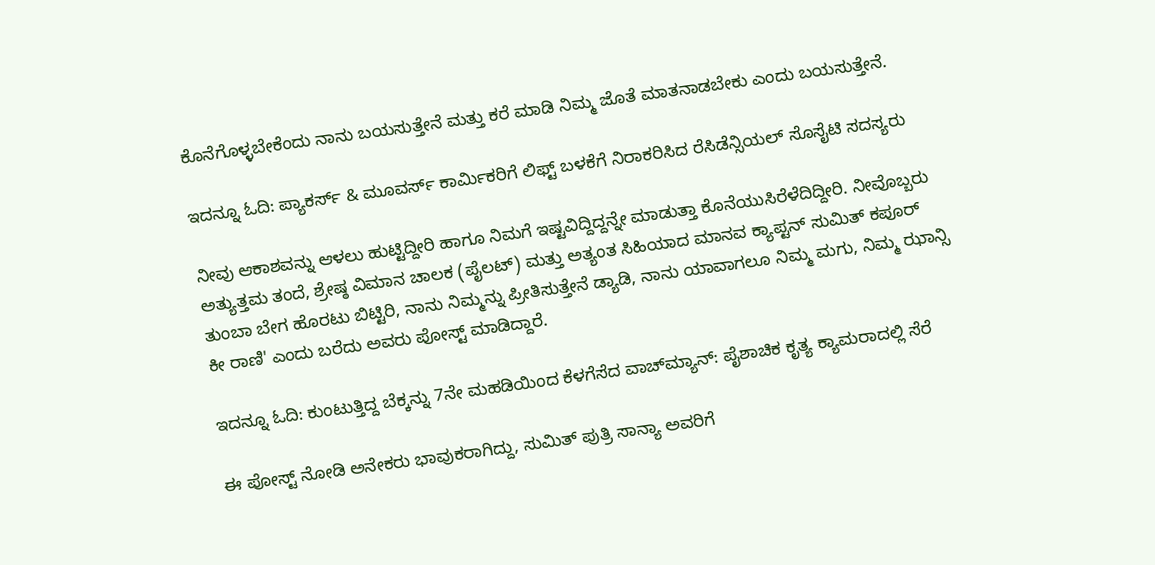ಕೊನೆಗೊಳ್ಳಬೇಕೆಂದು ನಾನು ಬಯಸುತ್ತೇನೆ ಮತ್ತು ಕರೆ ಮಾಡಿ ನಿಮ್ಮ ಜೊತೆ ಮಾತನಾಡಬೇಕು ಎಂದು ಬಯಸುತ್ತೇನೆ.

ಇದನ್ನೂ ಓದಿ: ಪ್ಯಾಕರ್ಸ್ & ಮೂವರ್ಸ್‌ ಕಾರ್ಮಿಕರಿಗೆ ಲಿಫ್ಟ್ ಬಳಕೆಗೆ ನಿರಾಕರಿಸಿದ ರೆಸಿಡೆನ್ಸಿಯಲ್ ಸೊಸೈಟಿ ಸದಸ್ಯರು

ನೀವು ಆಕಾಶವನ್ನು ಆಳಲು ಹುಟ್ಟಿದ್ದೀರಿ ಹಾಗೂ ನಿಮಗೆ ಇಷ್ಟವಿದ್ದಿದ್ದನ್ನೇ ಮಾಡುತ್ತಾ ಕೊನೆಯುಸಿರೆಳೆದಿದ್ದೀರಿ. ನೀವೊಬ್ಬರು ಅತ್ಯುತ್ತಮ ತಂದೆ, ಶ್ರೇಷ್ಠ ವಿಮಾನ ಚಾಲಕ (ಪೈಲಟ್) ಮತ್ತು ಅತ್ಯಂತ ಸಿಹಿಯಾದ ಮಾನವ ಕ್ಯಾಪ್ಟನ್ ಸುಮಿತ್ ಕಪೂರ್ ತುಂಬಾ ಬೇಗ ಹೊರಟು ಬಿಟ್ಟಿರಿ, ನಾನು ನಿಮ್ಮನ್ನು ಪ್ರೀತಿಸುತ್ತೇನೆ ಡ್ಯಾಡಿ, ನಾನು ಯಾವಾಗಲೂ ನಿಮ್ಮ ಮಗು, ನಿಮ್ಮ ಝಾನ್ಸಿ ಕೀ ರಾಣಿ' ಎಂದು ಬರೆದು ಅವರು ಪೋಸ್ಟ್ ಮಾಡಿದ್ದಾರೆ.

ಇದನ್ನೂ ಓದಿ: ಕುಂಟುತ್ತಿದ್ದ ಬೆಕ್ಕನ್ನು 7ನೇ ಮಹಡಿಯಿಂದ ಕೆಳಗೆಸೆದ ವಾಚ್‌ಮ್ಯಾನ್: ಪೈಶಾಚಿಕ ಕೃತ್ಯ ಕ್ಯಾಮರಾದಲ್ಲಿ ಸೆರೆ

ಈ ಪೋಸ್ಟ್‌ ನೋಡಿ ಅನೇಕರು ಭಾವುಕರಾಗಿದ್ದು, ಸುಮಿತ್ ಪುತ್ರಿ ಸಾನ್ಯಾ ಅವರಿಗೆ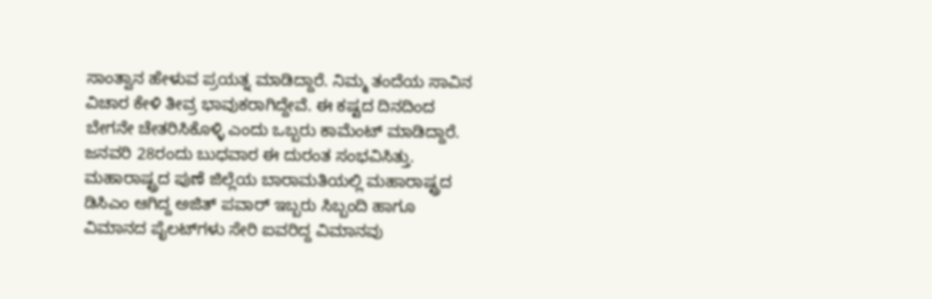ಸಾಂತ್ವಾನ ಹೇಳುವ ಪ್ರಯತ್ನ ಮಾಡಿದ್ದಾರೆ. ನಿಮ್ಮ ತಂದೆಯ ಸಾವಿನ ವಿಚಾರ ಕೇಳಿ ತೀವ್ರ ಭಾವುಕರಾಗಿದ್ದೇವೆ. ಈ ಕಷ್ಟದ ದಿನದಿಂದ ಬೇಗನೇ ಚೇತರಿಸಿಕೊಳ್ಳಿ ಎಂದು ಒಬ್ಬರು ಕಾಮೆಂಟ್ ಮಾಡಿದ್ದಾರೆ. ಜನವರಿ 28ರಂದು ಬುಧವಾರ ಈ ದುರಂತ ಸಂಭವಿಸಿತ್ತು. ಮಹಾರಾಷ್ಟ್ರದ ಪುಣೆ ಜಿಲ್ಲೆಯ ಬಾರಾಮತಿಯಲ್ಲಿ ಮಹಾರಾಷ್ಟ್ರದ ಡಿಸಿಎಂ ಆಗಿದ್ದ ಅಜಿತ್ ಪವಾರ್ ಇಬ್ಬರು ಸಿಬ್ಬಂದಿ ಹಾಗೂ ವಿಮಾನದ ಪೈಲಟ್‌ಗಳು ಸೇರಿ ಐವರಿದ್ದ ವಿಮಾನವು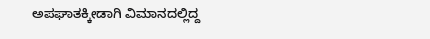ಅಪಘಾತಕ್ಕೀಡಾಗಿ ವಿಮಾನದಲ್ಲಿದ್ದ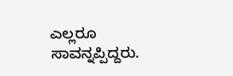ಎಲ್ಲರೂ ಸಾವನ್ನಪ್ಪಿದ್ದರು.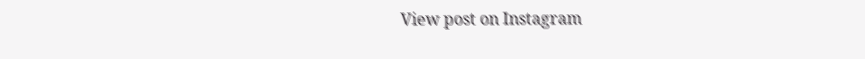View post on Instagram